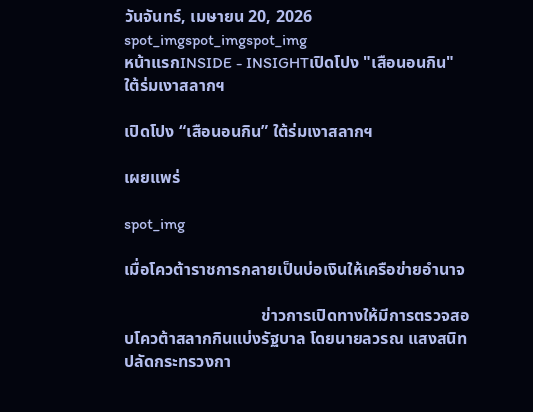วันจันทร์, เมษายน 20, 2026
spot_imgspot_imgspot_img
หน้าแรกINSIDE - INSIGHTเปิดโปง "เสือนอนกิน" ใต้ร่มเงาสลากฯ

เปิดโปง “เสือนอนกิน” ใต้ร่มเงาสลากฯ

เผยแพร่

spot_img

เมื่อโควต้าราชการกลายเป็นบ่อเงินให้เครือข่ายอำนาจ

                                 ข่าวการเปิดทางให้มีการตรวจสอบโควต้าสลากกินแบ่งรัฐบาล โดยนายลวรณ แสงสนิท ปลัดกระทรวงกา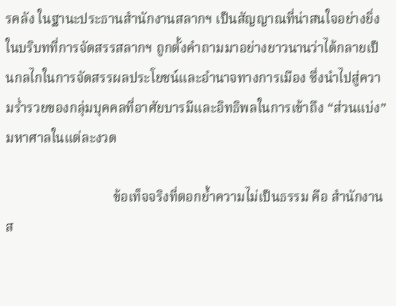รคลัง ในฐานะประธานสำนักงานสลากฯ เป็นสัญญาณที่น่าสนใจอย่างยิ่งในบริบทที่การจัดสรรสลากฯ ถูกตั้งคำถามมาอย่างยาวนานว่าได้กลายเป็นกลไกในการจัดสรรผลประโยชน์และอำนาจทางการเมือง ซึ่งนำไปสู่ความร่ำรวยของกลุ่มบุคคลที่อาศัยบารมีและอิทธิพลในการเข้าถึง “ส่วนแบ่ง” มหาศาลในแต่ละงวด

                                ข้อเท็จจริงที่ตอกย้ำความไม่เป็นธรรม คือ สำนักงานส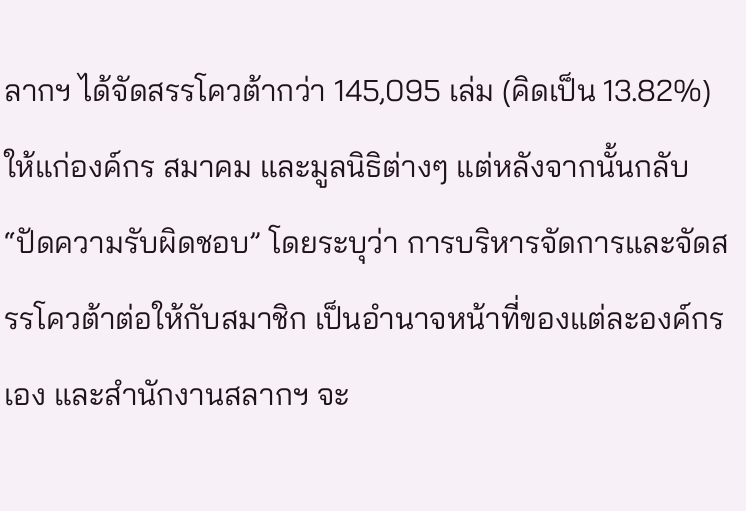ลากฯ ได้จัดสรรโควต้ากว่า 145,095 เล่ม (คิดเป็น 13.82%) ให้แก่องค์กร สมาคม และมูลนิธิต่างๆ แต่หลังจากนั้นกลับ “ปัดความรับผิดชอบ” โดยระบุว่า การบริหารจัดการและจัดสรรโควต้าต่อให้กับสมาชิก เป็นอำนาจหน้าที่ของแต่ละองค์กรเอง และสำนักงานสลากฯ จะ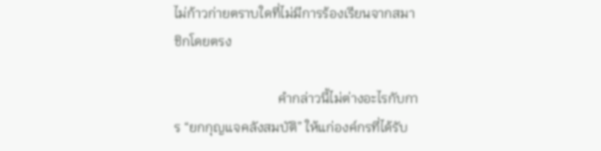ไม่ก้าวก่ายตราบใดที่ไม่มีการร้องเรียนจากสมาชิกโดยตรง

                               คำกล่าวนี้ไม่ต่างอะไรกับการ “ยกกุญแจคลังสมบัติ” ให้แก่องค์กรที่ได้รับ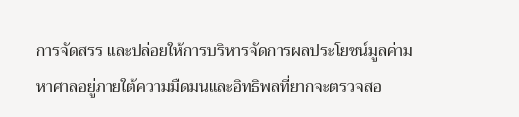การจัดสรร และปล่อยให้การบริหารจัดการผลประโยชน์มูลค่ามหาศาลอยู่ภายใต้ความมืดมนและอิทธิพลที่ยากจะตรวจสอ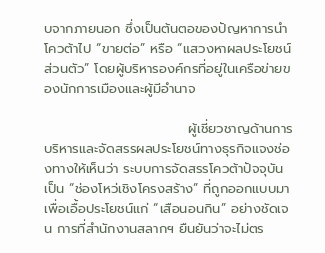บจากภายนอก ซึ่งเป็นต้นตอของปัญหาการนำโควต้าไป “ขายต่อ” หรือ “แสวงหาผลประโยชน์ส่วนตัว” โดยผู้บริหารองค์กรที่อยู่ในเครือข่ายของนักการเมืองและผู้มีอำนาจ

                              ผู้เชี่ยวชาญด้านการบริหารและจัดสรรผลประโยชน์ทางธุรกิจแจงช่องทางให้เห็นว่า ระบบการจัดสรรโควต้าปัจจุบันเป็น “ช่องโหว่เชิงโครงสร้าง” ที่ถูกออกแบบมาเพื่อเอื้อประโยชน์แก่ “เสือนอนกิน” อย่างชัดเจน การที่สำนักงานสลากฯ ยืนยันว่าจะไม่ตร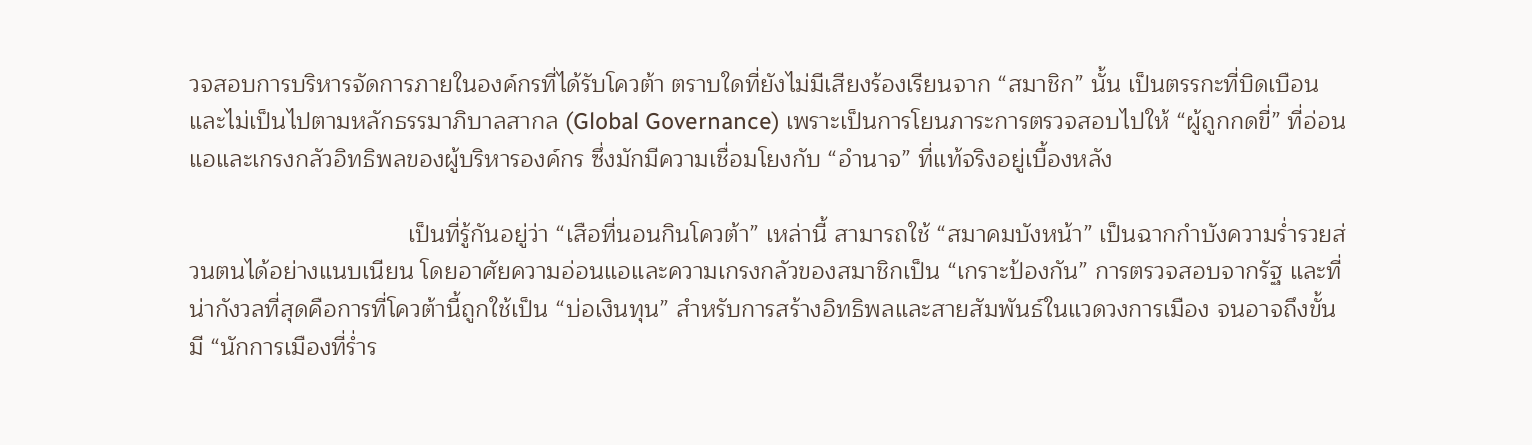วจสอบการบริหารจัดการภายในองค์กรที่ได้รับโควต้า ตราบใดที่ยังไม่มีเสียงร้องเรียนจาก “สมาชิก” นั้น เป็นตรรกะที่บิดเบือนและไม่เป็นไปตามหลักธรรมาภิบาลสากล (Global Governance) เพราะเป็นการโยนภาระการตรวจสอบไปให้ “ผู้ถูกกดขี่” ที่อ่อนแอและเกรงกลัวอิทธิพลของผู้บริหารองค์กร ซึ่งมักมีความเชื่อมโยงกับ “อำนาจ” ที่แท้จริงอยู่เบื้องหลัง

                                 เป็นที่รู้กันอยู่ว่า “เสือที่นอนกินโควต้า” เหล่านี้ สามารถใช้ “สมาคมบังหน้า” เป็นฉากกำบังความร่ำรวยส่วนตนได้อย่างแนบเนียน โดยอาศัยความอ่อนแอและความเกรงกลัวของสมาชิกเป็น “เกราะป้องกัน” การตรวจสอบจากรัฐ และที่น่ากังวลที่สุดคือการที่โควต้านี้ถูกใช้เป็น “บ่อเงินทุน” สำหรับการสร้างอิทธิพลและสายสัมพันธ์ในแวดวงการเมือง จนอาจถึงขั้นมี “นักการเมืองที่ร่ำร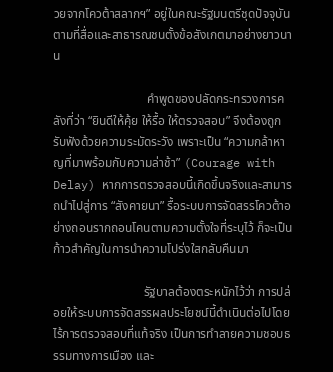วยจากโควต้าสลากฯ” อยู่ในคณะรัฐมนตรีชุดปัจจุบันตามที่สื่อและสาธารณชนตั้งข้อสังเกตมาอย่างยาวนาน

                              คำพูดของปลัดกระทรวงการคลังที่ว่า “ยินดีให้คุ้ย ให้รื้อ ให้ตรวจสอบ” จึงต้องถูกรับฟังด้วยความระมัดระวัง เพราะเป็น “ความกล้าหาญที่มาพร้อมกับความล่าช้า” (Courage with Delay) หากการตรวจสอบนี้เกิดขึ้นจริงและสามารถนำไปสู่การ “สังคายนา” รื้อระบบการจัดสรรโควต้าอย่างถอนรากถอนโคนตามความตั้งใจที่ระบุไว้ ก็จะเป็นก้าวสำคัญในการนำความโปร่งใสกลับคืนมา

                             รัฐบาลต้องตระหนักไว้ว่า การปล่อยให้ระบบการจัดสรรผลประโยชน์นี้ดำเนินต่อไปโดยไร้การตรวจสอบที่แท้จริง เป็นการทำลายความชอบธรรมทางการเมือง และ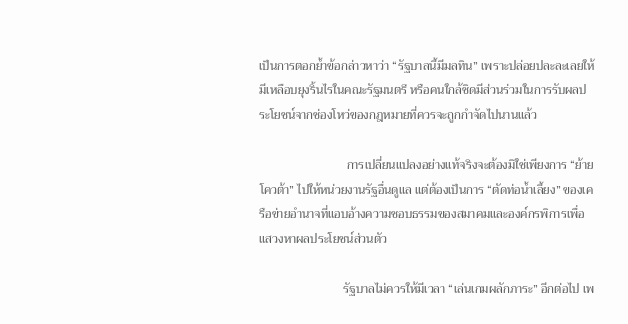เป็นการตอกย้ำข้อกล่าวหาว่า “รัฐบาลนี้มีมลทิน” เพราะปล่อยปละละเลยให้มีเหลือบยุงริ้นไรในคณะรัฐมนตรี หรือคนใกล้ชิดมีส่วนร่วมในการรับผลประโยชน์จากช่องโหว่ของกฎหมายที่ควรจะถูกกำจัดไปนานแล้ว

                            การเปลี่ยนแปลงอย่างแท้จริงจะต้องมิใช่เพียงการ “ย้ายโควต้า” ไปให้หน่วยงานรัฐอื่นดูแล แต่ต้องเป็นการ “ตัดท่อน้ำเลี้ยง” ของเครือข่ายอำนาจที่แอบอ้างความชอบธรรมของสมาคมและองค์กรพิการเพื่อแสวงหาผลประโยชน์ส่วนตัว

                           รัฐบาลไม่ควรให้มีเวลา “เล่นเกมผลักภาระ” อีกต่อไป เพ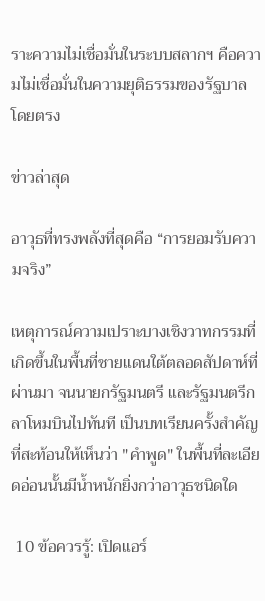ราะความไม่เชื่อมั่นในระบบสลากฯ คือความไม่เชื่อมั่นในความยุติธรรมของรัฐบาลโดยตรง

ข่าวล่าสุด

อาวุธที่ทรงพลังที่สุดคือ “การยอมรับความจริง”

เหตุการณ์ความเปราะบางเชิงวาทกรรมที่เกิดขึ้นในพื้นที่ชายแดนใต้ตลอดสัปดาห์ที่ผ่านมา จนนายกรัฐมนตรี และรัฐมนตรีกลาโหมบินไปทันที เป็นบทเรียนครั้งสำคัญที่สะท้อนให้เห็นว่า "คำพูด" ในพื้นที่ละเอียดอ่อนนั้นมีน้ำหนักยิ่งกว่าอาวุธชนิดใด

 10 ข้อควรรู้: เปิดแอร์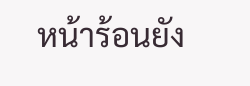หน้าร้อนยัง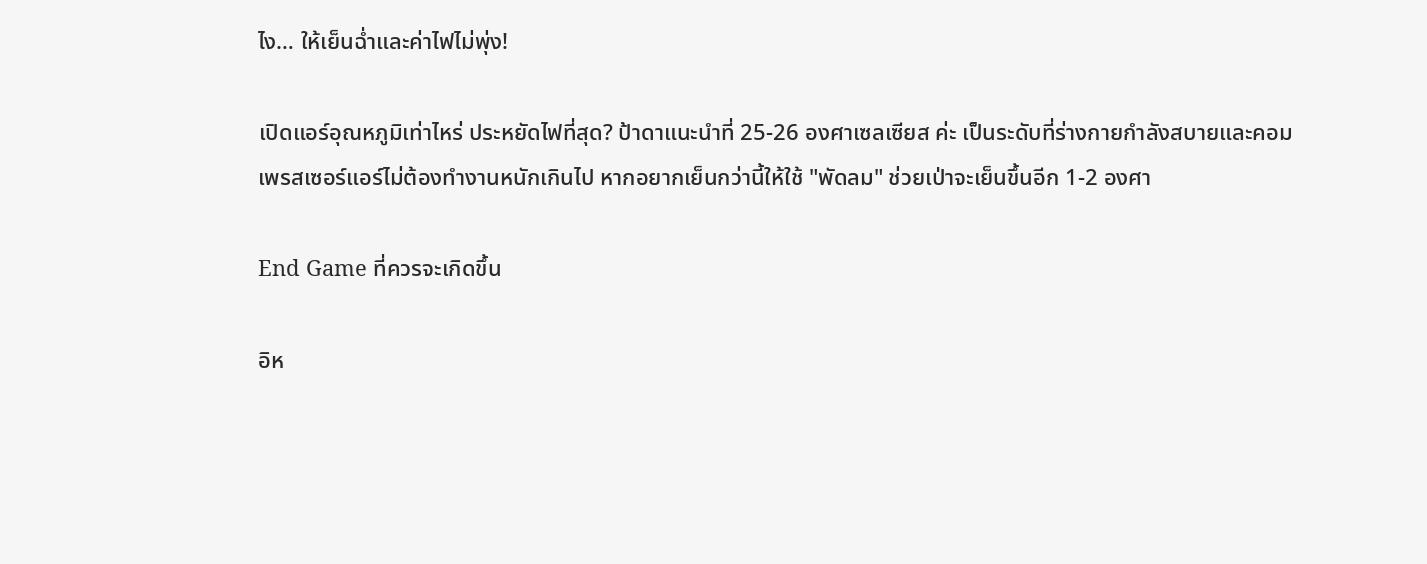ไง… ให้เย็นฉ่ำและค่าไฟไม่พุ่ง!

เปิดแอร์อุณหภูมิเท่าไหร่ ประหยัดไฟที่สุด? ป้าดาแนะนำที่ 25-26 องศาเซลเซียส ค่ะ เป็นระดับที่ร่างกายกำลังสบายและคอมเพรสเซอร์แอร์ไม่ต้องทำงานหนักเกินไป หากอยากเย็นกว่านี้ให้ใช้ "พัดลม" ช่วยเป่าจะเย็นขึ้นอีก 1-2 องศา

End Game ที่ควรจะเกิดขึ้น

อิห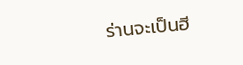ร่านจะเป็นฮี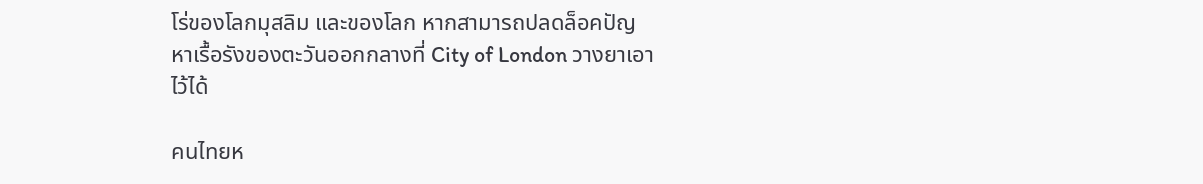โร่ของโลกมุสลิม และของโลก หากสามารถปลดล็อคปัญหาเรื้อรังของตะวันออกกลางที่ City of London วางยาเอาไว้ได้

คนไทยห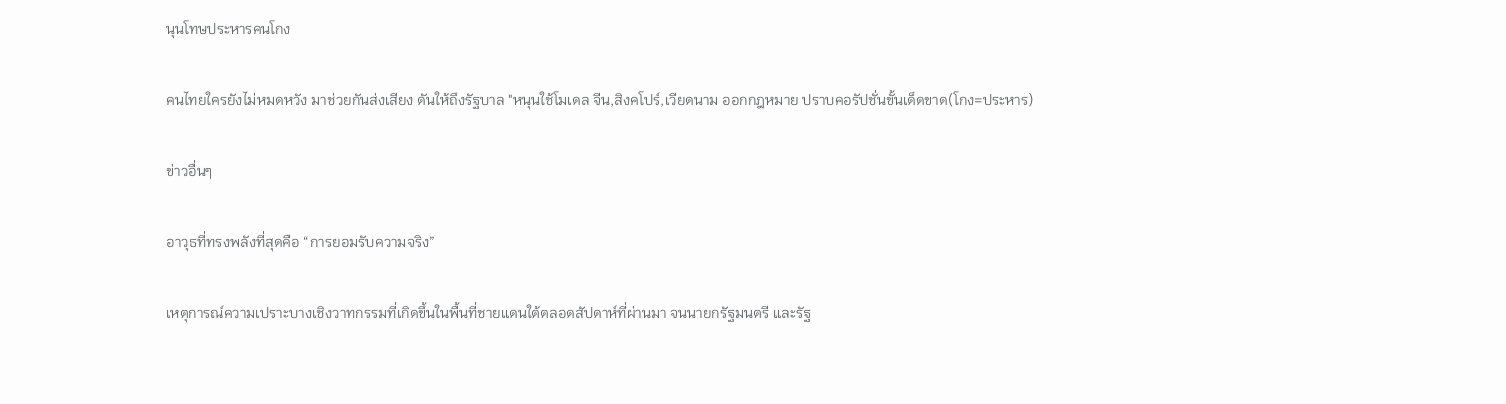นุนโทษประหารคนโกง

คนไทยใครยังไม่หมดหวัง มาช่วยกันส่งเสียง ดันให้ถึงรัฐบาล "หนุนใช้โมเดล จีน,สิงคโปร์,เวียดนาม ออกกฎหมาย ปราบคอรัปชั่นขั้นเด็ดขาด(โกง=ประหาร)

ข่าวอื่นๆ

อาวุธที่ทรงพลังที่สุดคือ “การยอมรับความจริง”

เหตุการณ์ความเปราะบางเชิงวาทกรรมที่เกิดขึ้นในพื้นที่ชายแดนใต้ตลอดสัปดาห์ที่ผ่านมา จนนายกรัฐมนตรี และรัฐ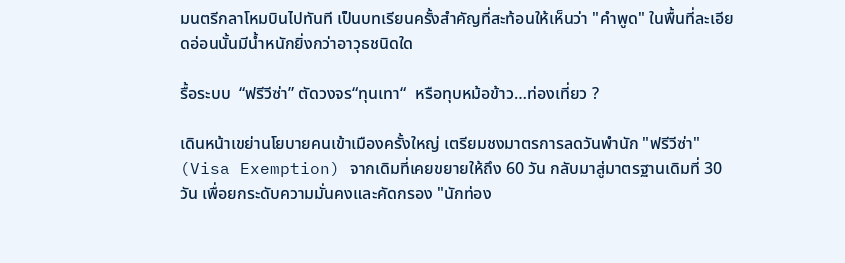มนตรีกลาโหมบินไปทันที เป็นบทเรียนครั้งสำคัญที่สะท้อนให้เห็นว่า "คำพูด" ในพื้นที่ละเอียดอ่อนนั้นมีน้ำหนักยิ่งกว่าอาวุธชนิดใด

รื้อระบบ  “ฟรีวีซ่า” ตัดวงจร“ทุนเทา“  หรือทุบหม้อข้าว…ท่องเที่ยว ?

เดินหน้าเขย่านโยบายคนเข้าเมืองครั้งใหญ่ เตรียมชงมาตรการลดวันพำนัก "ฟรีวีซ่า" (Visa Exemption) จากเดิมที่เคยขยายให้ถึง 60 วัน กลับมาสู่มาตรฐานเดิมที่ 30 วัน เพื่อยกระดับความมั่นคงและคัดกรอง "นักท่อง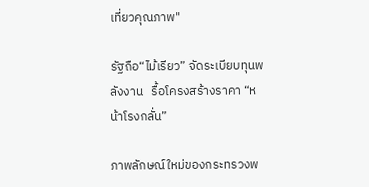เที่ยวคุณภาพ"

รัฐถือ“ไม้เรียว” จัดระเบียบทุนพลังงาน   รื้อโครงสร้างราคา “หน้าโรงกลั่น”

ภาพลักษณ์ใหม่ของกระทรวงพ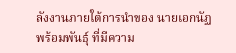ลังงานภายใต้การนำของ นายเอกนัฏ พร้อมพันธุ์ ที่มีความ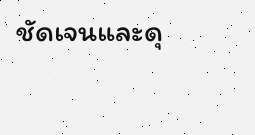ชัดเจนและดุ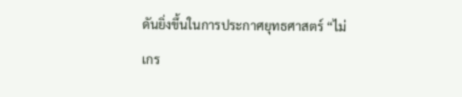ดันยิ่งขึ้นในการประกาศยุทธศาสตร์ “ไม่เกร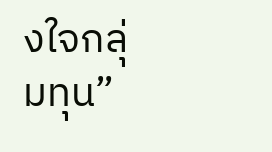งใจกลุ่มทุน”